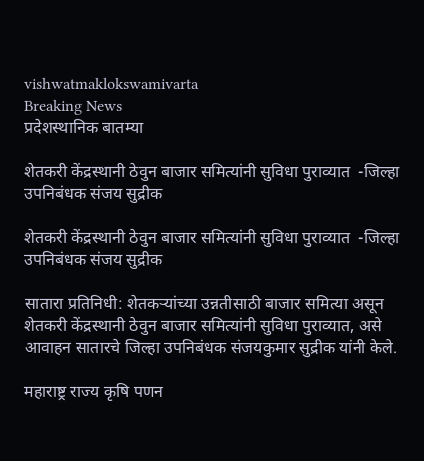vishwatmaklokswamivarta
Breaking News
प्रदेशस्थानिक बातम्या

शेतकरी केंद्रस्थानी ठेवुन बाजार समित्यांनी सुविधा पुराव्यात  -जिल्हा उपनिबंधक संजय सुद्रीक

शेतकरी केंद्रस्थानी ठेवुन बाजार समित्यांनी सुविधा पुराव्यात  -जिल्हा उपनिबंधक संजय सुद्रीक

सातारा प्रतिनिधी: शेतकऱ्यांच्या उन्नतीसाठी बाजार समित्या असून शेतकरी केंद्रस्थानी ठेवुन बाजार समित्यांनी सुविधा पुराव्यात, असे आवाहन सातारचे जिल्हा उपनिबंधक संजयकुमार सुद्रीक यांनी केले.

महाराष्ट्र राज्य कृषि पणन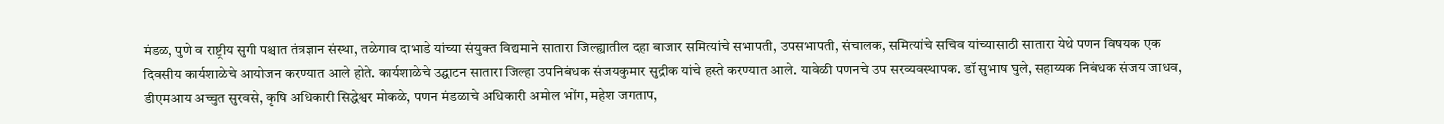मंडळ, पुणे व राष्ट्रीय सुगी पश्चात तंत्रज्ञान संस्था, तळेगाव दाभाडे यांच्या संयुक्त विद्यमाने सातारा जिल्ह्यातील दहा बाजार समित्यांचे सभापती, उपसभापती, संचालक, समित्यांचे सचिव यांच्यासाठी सातारा येथे पणन विषयक एक दिवसीय कार्यशाळेचे आयोजन करण्यात आले होते. कार्यशाळेचे उद्घाटन सातारा जिल्हा उपनिबंधक संजयकुमार सुद्रीक यांचे हस्ते करण्यात आले. यावेळी पणनचे उप सरव्यवस्थापक. डॉ सुभाष घुले, सहाय्यक निबंधक संजय जाधव, डीएमआय अच्चुत सुरवसे, कृषि अधिकारी सिद्धेश्वर मोकळे, पणन मंडळाचे अधिकारी अमोल भोंग, महेश जगताप,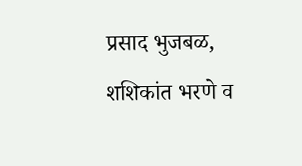प्रसाद भुजबळ, शशिकांत भरणे व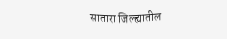सातारा जिल्ह्यातील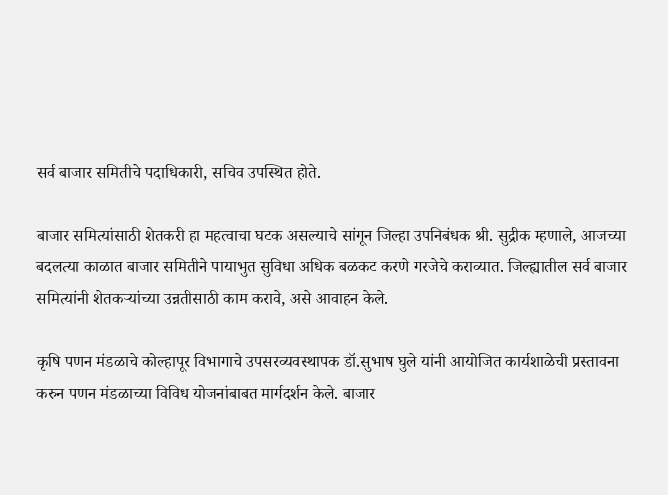सर्व बाजार समितीचे पदाधिकारी, सचिव उपस्थित होते.

बाजार समित्यांसाठी शेतकरी हा महत्वाचा घटक असल्याचे सांगून जिल्हा उपनिबंधक श्री. सुद्रीक म्हणाले, आजच्या बदलत्या काळात बाजार समितीने पायाभुत सुविधा अधिक बळकट करणे गरजेचे कराव्यात. जिल्ह्यातील सर्व बाजार समित्यांनी शेतकऱ्यांच्या उन्नतीसाठी काम करावे, असे आवाहन केले.

कृषि पणन मंडळाचे कोल्हापूर विभागाचे उपसरव्यवस्थापक डॉ.सुभाष घुले यांनी आयोजित कार्यशाळेची प्रस्तावना करुन पणन मंडळाच्या विविध योजनांबाबत मार्गदर्शन केले. बाजार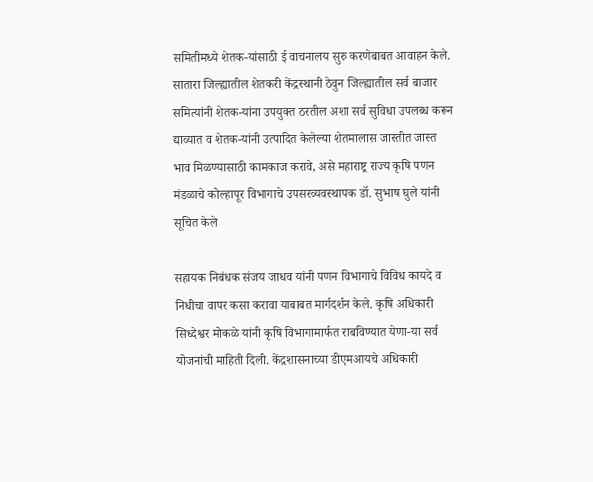समितीमध्ये शेतक-यांसाठी ई वाचनालय सुरु करणेबाबत आवाहन केले. सातारा जिल्ह्यातील शेतकरी केंद्रस्थानी ठेवुन जिल्ह्यातील सर्व बाजार समित्यांनी शेतक-यांना उपयुक्त ठरतील अशा सर्व सुविधा उपलब्ध करून द्याव्यात व शेतक-यांनी उत्पादित केलेल्या शेतमालास जास्तीत जास्त भाव मिळण्यासाठी कामकाज करावे, असे महाराष्ट्र राज्य कृषि पणन मंडळाचे कोल्हापूर विभागाचे उपसरव्यवस्थापक डॉ. सुभाष घुले यांनी सूचित केले

सहायक निबंधक संजय जाधव यांनी पणन विभागाचे विविध कायदे व निधीचा वापर कसा करावा याबाबत मार्गदर्शन केले. कृषि अधिकारी सिध्देश्वर मोकळे यांनी कृषि विभागामार्फत राबविण्यात येणा-या सर्व योजनांची माहिती दिली. केंद्रशासनाच्या डीएमआयचे अधिकारी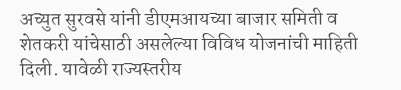अच्युत सुरवसे यांनी डीएमआयच्या बाजार समिती व शेतकरी यांचेसाठी असलेल्या विविध योजनांची माहिती दिली. यावेळी राज्यस्तरीय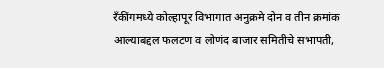रॅंकींगमध्ये कोल्हापूर विभागात अनुक्रमे दोन व तीन क्रमांक आल्याबद्दल फलटण व लोणंद बाजार समितीचे सभापती,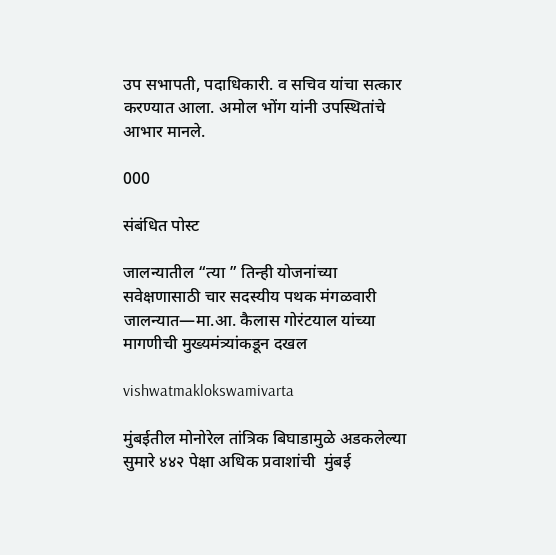उप सभापती, पदाधिकारी. व सचिव यांचा सत्कार करण्यात आला. अमोल भोंग यांनी उपस्थितांचे आभार मानले.

000

संबंधित पोस्ट

जालन्यातील “त्या ” तिन्ही योजनांच्या सवेक्षणासाठी चार सदस्यीय पथक मंगळवारी जालन्यात—मा.आ. कैलास गोरंटयाल यांच्या मागणीची मुख्यमंत्र्यांकडून दखल

vishwatmaklokswamivarta

मुंबईतील मोनोरेल तांत्रिक बिघाडामुळे अडकलेल्या सुमारे ४४२ पेक्षा अधिक प्रवाशांची  मुंबई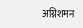अग्निशमन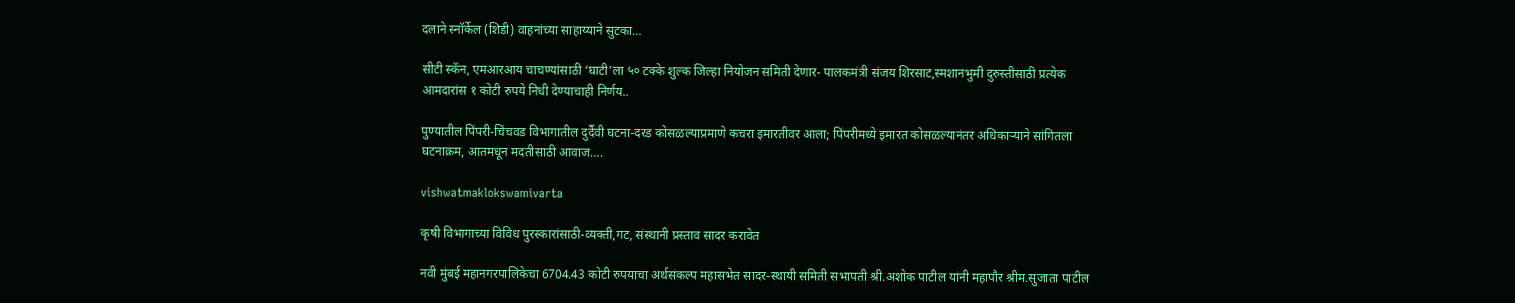दलाने स्नॉर्केल (शिडी) वाहनांच्या साहाय्याने सुटका…

सीटी स्कॅन, एमआरआय चाचण्यांसाठी ‘घाटी’ला ५० टक्के शुल्क जिल्हा नियोजन समिती देणार- पालकमंत्री संजय शिरसाट,स्मशानभुमी दुरुस्तीसाठी प्रत्येक आमदारांस १ कोटी रुपये निधी देण्याचाही निर्णय..

पुण्यातील पिंपरी-चिंचवड विभागातील दुर्दैवी घटना-दरड कोसळल्याप्रमाणे कचरा इमारतीवर आला; पिंपरीमध्ये इमारत कोसळल्यानंतर अधिकाऱ्याने सांगितला घटनाक्रम, आतमधून मदतीसाठी आवाज….

vishwatmaklokswamivarta

कृषी विभागाच्या विविध पुरस्कारांसाठी-व्यक्ती,गट, संस्थानी प्रस्ताव सादर करावेत

नवी मुंबई महानगरपालिकेचा 6704.43 कोटी रुपयाचा अर्थसंकल्प महासभेत सादर-स्थायी समिती सभापती श्री.अशोक पाटील यांनी महापौर श्रीम.सुजाता पाटील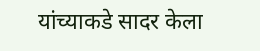यांच्याकडे सादर केला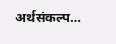अर्थसंकल्प…